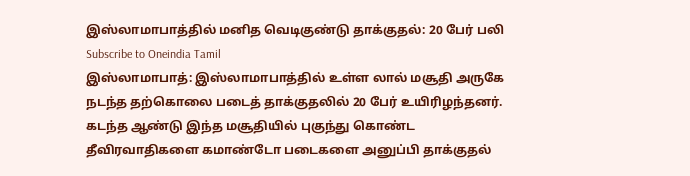இஸ்லாமாபாத்தில் மனித வெடிகுண்டு தாக்குதல்: 20 பேர் பலி
Subscribe to Oneindia Tamil
இஸ்லாமாபாத்: இஸ்லாமாபாத்தில் உள்ள லால் மசூதி அருகே நடந்த தற்கொலை படைத் தாக்குதலில் 20 பேர் உயிரிழந்தனர்.
கடந்த ஆண்டு இந்த மசூதியில் புகுந்து கொண்ட தீவிரவாதிகளை கமாண்டோ படைகளை அனுப்பி தாக்குதல்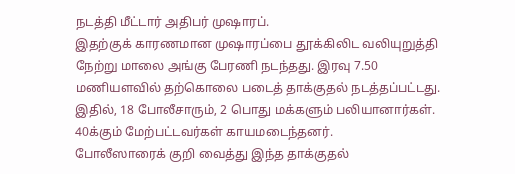நடத்தி மீட்டார் அதிபர் முஷாரப்.
இதற்குக் காரணமான முஷாரப்பை தூக்கிலிட வலியுறுத்தி நேற்று மாலை அங்கு பேரணி நடந்தது. இரவு 7.50 மணியளவில் தற்கொலை படைத் தாக்குதல் நடத்தப்பட்டது. இதில், 18 போலீசாரும், 2 பொது மக்களும் பலியானார்கள். 40க்கும் மேற்பட்டவர்கள் காயமடைந்தனர்.
போலீஸாரைக் குறி வைத்து இந்த தாக்குதல்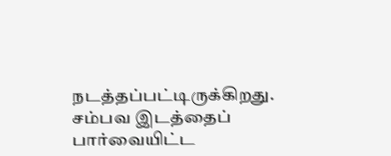நடத்தப்பட்டிருக்கிறது. சம்பவ இடத்தைப் பார்வையிட்ட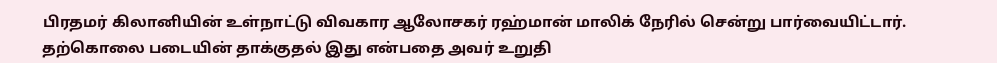பிரதமர் கிலானியின் உள்நாட்டு விவகார ஆலோசகர் ரஹ்மான் மாலிக் நேரில் சென்று பார்வையிட்டார். தற்கொலை படையின் தாக்குதல் இது என்பதை அவர் உறுதி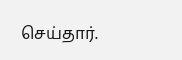செய்தார்.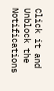Click it and Unblock the Notifications